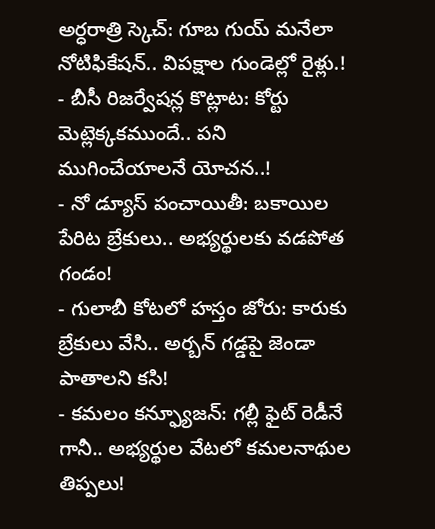అర్ధరాత్రి స్కెచ్: గూబ గుయ్ మనేలా నోటిఫికేషన్.. విపక్షాల గుండెల్లో రైళ్లు.!
- బీసీ రిజర్వేషన్ల కొట్లాట: కోర్టు మెట్లెక్కకముందే.. పని ముగించేయాలనే యోచన..!
- నో డ్యూస్ పంచాయితీ: బకాయిల పేరిట బ్రేకులు.. అభ్యర్థులకు వడపోత గండం!
- గులాబీ కోటలో హస్తం జోరు: కారుకు బ్రేకులు వేసి.. అర్బన్ గడ్డపై జెండా పాతాలని కసి!
- కమలం కన్ఫ్యూజన్: గల్లీ ఫైట్ రెడీనే గానీ.. అభ్యర్థుల వేటలో కమలనాథుల తిప్పలు!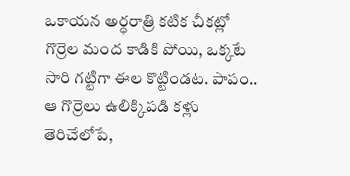ఒకాయన అర్ధరాత్రి కటిక చీకట్లో గొర్రెల మంద కాడికి పోయి, ఒక్కటే సారి గట్టిగా ఈల కొట్టిండట. పాపం.. ఆ గొర్రెలు ఉలిక్కిపడి కళ్లు తెరిచేలోపే,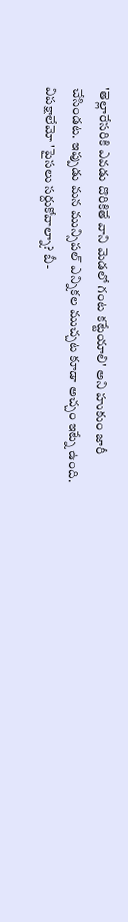'తెల్లారేసరికి ఎవడు దొరికితే వాని మెడలో గంట కట్టేయాలి' అని హుకుం జారీ చేసిండట. ఇప్పుడు మన మున్సిపల్ ఎన్నికల ముచ్చట కూడా అచ్చం ఇట్నే ఉంది. విపక్షాలేమో 'పైసలు సర్దుకోవాల్నా? బీ-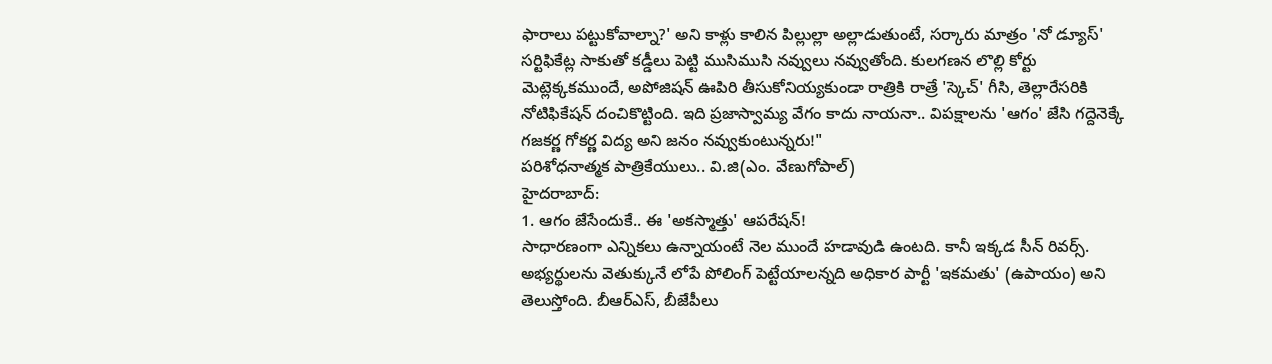ఫారాలు పట్టుకోవాల్నా?' అని కాళ్లు కాలిన పిల్లుల్లా అల్లాడుతుంటే, సర్కారు మాత్రం 'నో డ్యూస్' సర్టిఫికేట్ల సాకుతో కడ్డీలు పెట్టి ముసిముసి నవ్వులు నవ్వుతోంది. కులగణన లొల్లి కోర్టు మెట్లెక్కకముందే, అపోజిషన్ ఊపిరి తీసుకోనియ్యకుండా రాత్రికి రాత్రే 'స్కెచ్' గీసి, తెల్లారేసరికి నోటిఫికేషన్ దంచికొట్టింది. ఇది ప్రజాస్వామ్య వేగం కాదు నాయనా.. విపక్షాలను 'ఆగం' జేసి గద్దెనెక్కే గజకర్ణ గోకర్ణ విద్య అని జనం నవ్వుకుంటున్నరు!"
పరిశోధనాత్మక పాత్రికేయులు.. వి.జి(ఎం. వేణుగోపాల్)
హైదరాబాద్:
1. ఆగం జేసేందుకే.. ఈ 'అకస్మాత్తు' ఆపరేషన్!
సాధారణంగా ఎన్నికలు ఉన్నాయంటే నెల ముందే హడావుడి ఉంటది. కానీ ఇక్కడ సీన్ రివర్స్. అభ్యర్థులను వెతుక్కునే లోపే పోలింగ్ పెట్టేయాలన్నది అధికార పార్టీ 'ఇకమతు' (ఉపాయం) అని తెలుస్తోంది. బీఆర్ఎస్, బీజేపీలు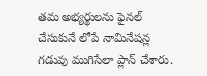తమ అభ్యర్థులను ఫైనల్ చేసుకునే లోపే నామినేషన్ల గడువు ముగిసేలా ప్లాన్ చేశారు.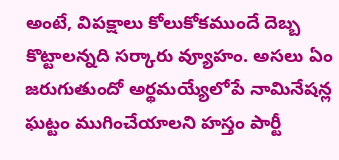అంటే, విపక్షాలు కోలుకోకముందే దెబ్బ కొట్టాలన్నది సర్కారు వ్యూహం. అసలు ఏం జరుగుతుందో అర్థమయ్యేలోపే నామినేషన్ల ఘట్టం ముగించేయాలని హస్తం పార్టీ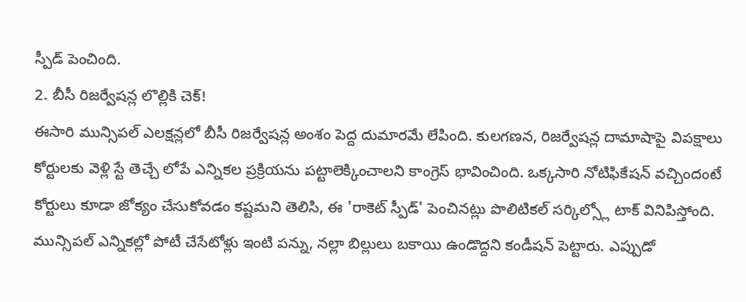స్పీడ్ పెంచింది.
2. బీసీ రిజర్వేషన్ల లొల్లికి చెక్!
ఈసారి మున్సిపల్ ఎలక్షన్లలో బీసీ రిజర్వేషన్ల అంశం పెద్ద దుమారమే లేపింది. కులగణన, రిజర్వేషన్ల దామాషాపై విపక్షాలు కోర్టులకు వెళ్లి స్టే తెచ్చే లోపే ఎన్నికల ప్రక్రియను పట్టాలెక్కించాలని కాంగ్రెస్ భావించింది. ఒక్కసారి నోటిఫికేషన్ వచ్చిందంటే కోర్టులు కూడా జోక్యం చేసుకోవడం కష్టమని తెలిసి, ఈ 'రాకెట్ స్పీడ్' పెంచినట్లు పొలిటికల్ సర్కిల్స్లో టాక్ వినిపిస్తోంది.
మున్సిపల్ ఎన్నికల్లో పోటీ చేసేటోళ్లు ఇంటి పన్ను, నల్లా బిల్లులు బకాయి ఉండొద్దని కండీషన్ పెట్టారు. ఎప్పుడో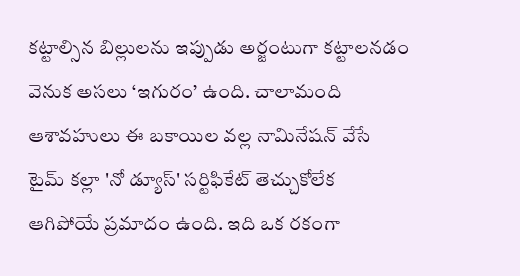కట్టాల్సిన బిల్లులను ఇప్పుడు అర్జంటుగా కట్టాలనడం వెనుక అసలు ‘ఇగురం’ ఉంది. చాలామంది ఆశావహులు ఈ బకాయిల వల్ల నామినేషన్ వేసే టైమ్ కల్లా 'నో డ్యూస్' సర్టిఫికేట్ తెచ్చుకోలేక ఆగిపోయే ప్రమాదం ఉంది. ఇది ఒక రకంగా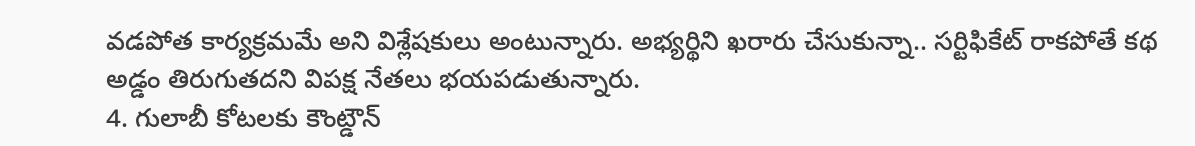వడపోత కార్యక్రమమే అని విశ్లేషకులు అంటున్నారు. అభ్యర్థిని ఖరారు చేసుకున్నా.. సర్టిఫికేట్ రాకపోతే కథ అడ్డం తిరుగుతదని విపక్ష నేతలు భయపడుతున్నారు.
4. గులాబీ కోటలకు కౌంట్డౌన్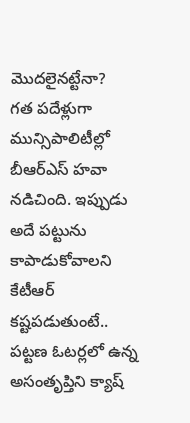మొదలైనట్టేనా?
గత పదేళ్లుగా మున్సిపాలిటీల్లో బీఆర్ఎస్ హవా నడిచింది. ఇప్పుడు అదే పట్టును కాపాడుకోవాలని కేటీఆర్ కష్టపడుతుంటే.. పట్టణ ఓటర్లలో ఉన్న అసంతృప్తిని క్యాష్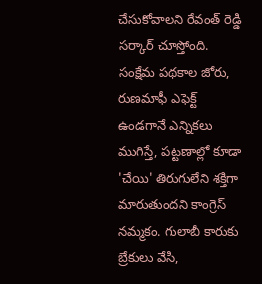చేసుకోవాలని రేవంత్ రెడ్డి సర్కార్ చూస్తోంది. సంక్షేమ పథకాల జోరు, రుణమాఫీ ఎఫెక్ట్ ఉండగానే ఎన్నికలు ముగిస్తే, పట్టణాల్లో కూడా 'చేయి' తిరుగులేని శక్తిగా మారుతుందని కాంగ్రెస్ నమ్మకం. గులాబీ కారుకు బ్రేకులు వేసి,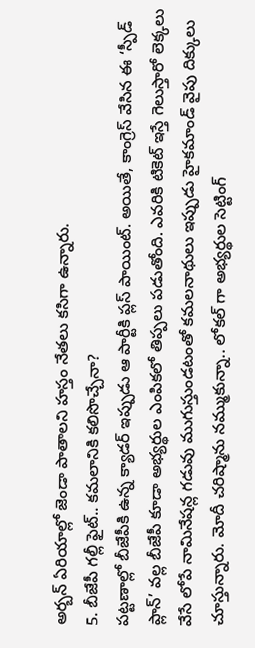అర్బన్ ఏరియాల్లో జెండా పాతాలని హస్తం నేతలు కసిగా ఉన్నారు.
5. బీజేపీ గల్లీ ఫైట్.. కమలానికి కలిసొచ్చేనా?
పట్టణాల్లో బీజేపీకి ఉన్న క్యాడర్ ఇప్పుడు ఆ పార్టీకి ప్లస్ పాయింట్. అయితే, కాంగ్రెస్ వేసిన ఈ ‘స్పీడ్ ప్లాన్’ వల్ల బీజేపీ కూడా అభ్యర్థుల ఎంపికలో తిప్పలు పడుతోంది. ఎవరికి టికెట్ ఇస్తే గెలుస్తారో లెక్కలు వేసే లోపే నామినేషన్ల గడువు ముగుస్తుండటంతో కమలనాథులు ఇప్పుడు హైకమాండ్ వైపు దిక్కులు చూస్తున్నారు. మోదీ చరిష్మాను నమ్ముకున్నా.. లోకల్ గా అభ్యర్థుల సెట్టింగ్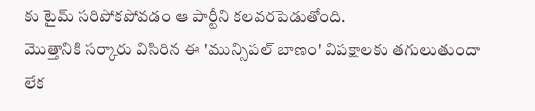కు టైమ్ సరిపోకపోవడం ఆ పార్టీని కలవరపెడుతోంది.
మొత్తానికి సర్కారు విసిరిన ఈ 'మున్సిపల్ బాణం' విపక్షాలకు తగులుతుందా లేక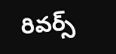రివర్స్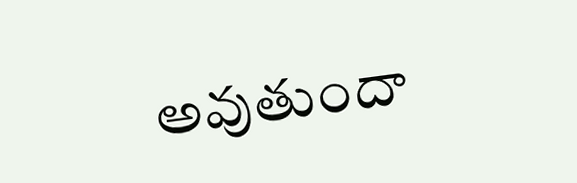అవుతుందా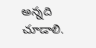అన్నది చూడాలి.